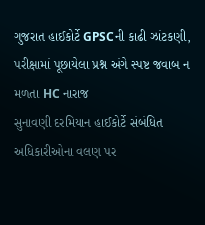ગુજરાત હાઈકોર્ટે GPSCની કાઢી ઝાંટકણી, પરીક્ષામાં પૂછાયેલા પ્રશ્ન અંગે સ્પષ્ટ જવાબ ન મળતા HC નારાજ
સુનાવણી દરમિયાન હાઈકોર્ટે સંબંધિત અધિકારીઓના વલણ પર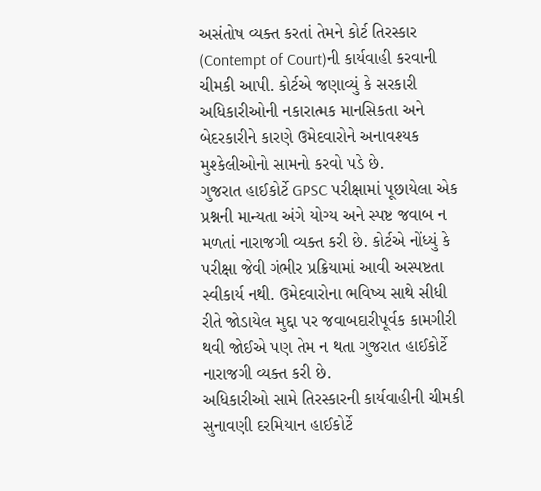અસંતોષ વ્યક્ત કરતાં તેમને કોર્ટ તિરસ્કાર (Contempt of Court)ની કાર્યવાહી કરવાની ચીમકી આપી. કોર્ટએ જણાવ્યું કે સરકારી અધિકારીઓની નકારાત્મક માનસિકતા અને બેદરકારીને કારણે ઉમેદવારોને અનાવશ્યક મુશ્કેલીઓનો સામનો કરવો પડે છે.
ગુજરાત હાઈકોર્ટે GPSC પરીક્ષામાં પૂછાયેલા એક પ્રશ્નની માન્યતા અંગે યોગ્ય અને સ્પષ્ટ જવાબ ન મળતાં નારાજગી વ્યક્ત કરી છે. કોર્ટએ નોંધ્યું કે પરીક્ષા જેવી ગંભીર પ્રક્રિયામાં આવી અસ્પષ્ટતા સ્વીકાર્ય નથી. ઉમેદવારોના ભવિષ્ય સાથે સીધી રીતે જોડાયેલ મુદ્દા પર જવાબદારીપૂર્વક કામગીરી થવી જોઈએ પણ તેમ ન થતા ગુજરાત હાઈકોર્ટે નારાજગી વ્યક્ત કરી છે.
અધિકારીઓ સામે તિરસ્કારની કાર્યવાહીની ચીમકી
સુનાવણી દરમિયાન હાઈકોર્ટે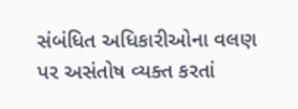સંબંધિત અધિકારીઓના વલણ પર અસંતોષ વ્યક્ત કરતાં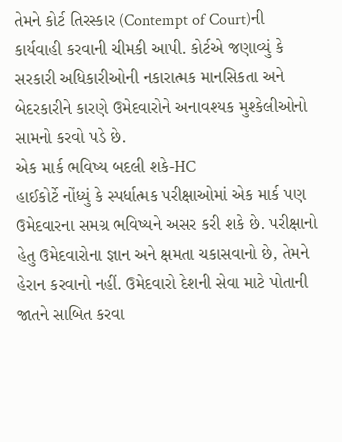તેમને કોર્ટ તિરસ્કાર (Contempt of Court)ની કાર્યવાહી કરવાની ચીમકી આપી. કોર્ટએ જણાવ્યું કે સરકારી અધિકારીઓની નકારાત્મક માનસિકતા અને બેદરકારીને કારણે ઉમેદવારોને અનાવશ્યક મુશ્કેલીઓનો સામનો કરવો પડે છે.
એક માર્ક ભવિષ્ય બદલી શકે-HC
હાઈકોર્ટે નોંધ્યું કે સ્પર્ધાત્મક પરીક્ષાઓમાં એક માર્ક પણ ઉમેદવારના સમગ્ર ભવિષ્યને અસર કરી શકે છે. પરીક્ષાનો હેતુ ઉમેદવારોના જ્ઞાન અને ક્ષમતા ચકાસવાનો છે, તેમને હેરાન કરવાનો નહીં. ઉમેદવારો દેશની સેવા માટે પોતાની જાતને સાબિત કરવા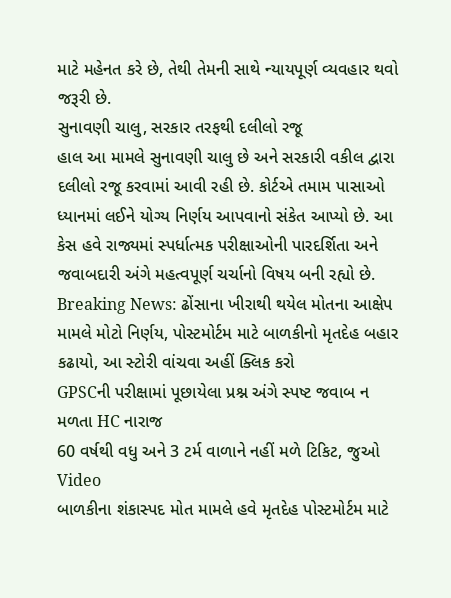માટે મહેનત કરે છે, તેથી તેમની સાથે ન્યાયપૂર્ણ વ્યવહાર થવો જરૂરી છે.
સુનાવણી ચાલુ, સરકાર તરફથી દલીલો રજૂ
હાલ આ મામલે સુનાવણી ચાલુ છે અને સરકારી વકીલ દ્વારા દલીલો રજૂ કરવામાં આવી રહી છે. કોર્ટએ તમામ પાસાઓ ધ્યાનમાં લઈને યોગ્ય નિર્ણય આપવાનો સંકેત આપ્યો છે. આ કેસ હવે રાજ્યમાં સ્પર્ધાત્મક પરીક્ષાઓની પારદર્શિતા અને જવાબદારી અંગે મહત્વપૂર્ણ ચર્ચાનો વિષય બની રહ્યો છે.
Breaking News: ઢોંસાના ખીરાથી થયેલ મોતના આક્ષેપ મામલે મોટો નિર્ણય, પોસ્ટમોર્ટમ માટે બાળકીનો મૃતદેહ બહાર કઢાયો, આ સ્ટોરી વાંચવા અહીં ક્લિક કરો
GPSCની પરીક્ષામાં પૂછાયેલા પ્રશ્ન અંગે સ્પષ્ટ જવાબ ન મળતા HC નારાજ
60 વર્ષથી વધુ અને 3 ટર્મ વાળાને નહીં મળે ટિકિટ, જુઓ Video
બાળકીના શંકાસ્પદ મોત મામલે હવે મૃતદેહ પોસ્ટમોર્ટમ માટે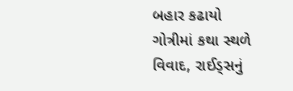બહાર કઢાયો
ગોત્રીમાં કથા સ્થળે વિવાદ, રાઈડ્સનું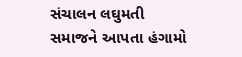સંચાલન લઘુમતી સમાજને આપતા હંગામો